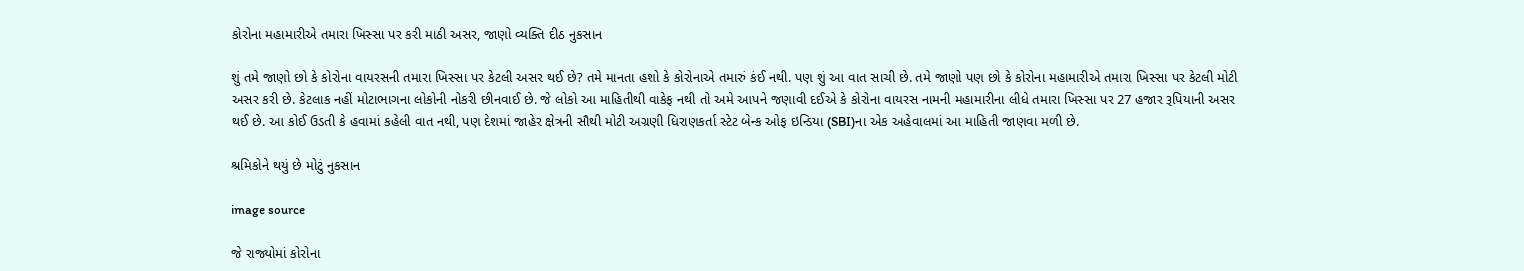કોરોના મહામારીએ તમારા ખિસ્સા પર કરી માઠી અસર, જાણો વ્યક્તિ દીઠ નુકસાન

શું તમે જાણો છો કે કોરોના વાયરસની તમારા ખિસ્સા પર કેટલી અસર થઈ છે? તમે માનતા હશો કે કોરોનાએ તમારું કંઈ નથી. પણ શું આ વાત સાચી છે. તમે જાણો પણ છો કે કોરોના મહામારીએ તમારા ખિસ્સા પર કેટલી મોટી અસર કરી છે. કેટલાક નહીં મોટાભાગના લોકોની નોકરી છીનવાઈ છે. જે લોકો આ માહિતીથી વાકેફ નથી તો અમે આપને જણાવી દઈએ કે કોરોના વાયરસ નામની મહામારીના લીધે તમારા ખિસ્સા પર 27 હજાર રૂપિયાની અસર થઈ છે. આ કોઈ ઉડતી કે હવામાં કહેલી વાત નથી, પણ દેશમાં જાહેર ક્ષેત્રની સૌથી મોટી અગ્રણી ધિરાણકર્તા સ્ટેટ બેન્ક ઓફ ઇન્ડિયા (SBI)ના એક અહેવાલમાં આ માહિતી જાણવા મળી છે.

શ્રમિકોને થયું છે મોટું નુકસાન

image source

જે રાજ્યોમાં કોરોના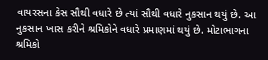વાયરસના કેસ સૌથી વધારે છે ત્યાં સૌથી વધારે નુકસાન થયું છે. આ નુકસાન ખાસ કરીને શ્રમિકોને વધારે પ્રમાણમાં થયું છે. મોટાભાગના શ્રમિકો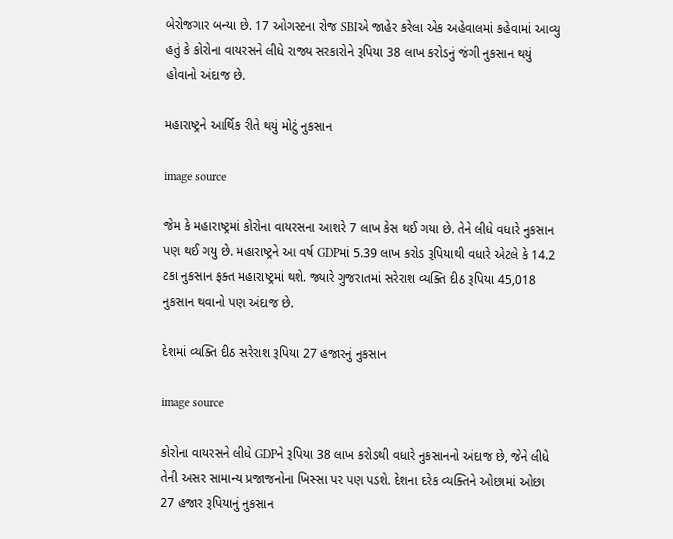બેરોજગાર બન્યા છે. 17 ઓગસ્ટના રોજ SBIએ જાહેર કરેલા એક અહેવાલમાં કહેવામાં આવ્યુ હતું કે કોરોના વાયરસને લીધે રાજ્ય સરકારોને રૂપિયા 38 લાખ કરોડનું જંગી નુકસાન થયું હોવાનો અંદાજ છે.

મહારાષ્ટ્રને આર્થિક રીતે થયું મોટું નુકસાન

image source

જેમ કે મહારાષ્ટ્રમાં કોરોના વાયરસના આશરે 7 લાખ કેસ થઈ ગયા છે. તેને લીધે વધારે નુકસાન પણ થઈ ગયુ છે. મહારાષ્ટ્રને આ વર્ષ GDPમાં 5.39 લાખ કરોડ રૂપિયાથી વધારે એટલે કે 14.2 ટકા નુકસાન ફક્ત મહારાષ્ટ્રમાં થશે. જ્યારે ગુજરાતમાં સરેરાશ વ્યક્તિ દીઠ રૂપિયા 45,018 નુકસાન થવાનો પણ અંદાજ છે.

દેશમાં વ્યક્તિ દીઠ સરેરાશ રૂપિયા 27 હજારનું નુકસાન

image source

કોરોના વાયરસને લીધે GDPને રૂપિયા 38 લાખ કરોડથી વધારે નુકસાનનો અંદાજ છે, જેને લીધે તેની અસર સામાન્ય પ્રજાજનોના ખિસ્સા પર પણ પડશે. દેશના દરેક વ્યક્તિને ઓછામાં ઓછા 27 હજાર રૂપિયાનું નુકસાન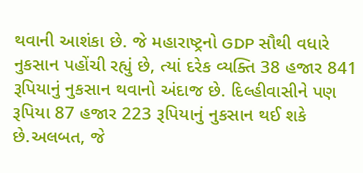થવાની આશંકા છે. જે મહારાષ્ટ્રનો GDP સૌથી વધારે નુકસાન પહોંચી રહ્યું છે, ત્યાં દરેક વ્યક્તિ 38 હજાર 841 રૂપિયાનું નુકસાન થવાનો અંદાજ છે. દિલ્હીવાસીને પણ રૂપિયા 87 હજાર 223 રૂપિયાનું નુકસાન થઈ શકે છે.અલબત, જે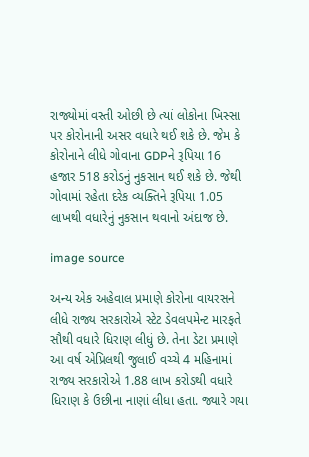રાજ્યોમાં વસ્તી ઓછી છે ત્યાં લોકોના ખિસ્સા પર કોરોનાની અસર વધારે થઈ શકે છે. જેમ કે કોરોનાને લીધે ગોવાના GDPને રૂપિયા 16 હજાર 518 કરોડનું નુકસાન થઈ શકે છે. જેથી ગોવામાં રહેતા દરેક વ્યક્તિને રૂપિયા 1.05 લાખથી વધારેનું નુકસાન થવાનો અંદાજ છે.

image source

અન્ય એક અહેવાલ પ્રમાણે કોરોના વાયરસને લીધે રાજ્ય સરકારોએ સ્ટેટ ડેવલપમેન્ટ મારફતે સૌથી વધારે ધિરાણ લીધું છે. તેના ડેટા પ્રમાણે આ વર્ષ એપ્રિલથી જુલાઈ વચ્ચે 4 મહિનામાં રાજ્ય સરકારોએ 1.88 લાખ કરોડથી વધારે ધિરાણ કે ઉછીના નાણાં લીધા હતા. જ્યારે ગયા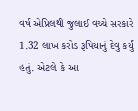વર્ષ એપ્રિલથી જુલાઈ વચ્ચે સરકારે 1.32 લાખ કરોડ રૂપિયાનું દેવુ કર્યું હતું. એટલે કે આ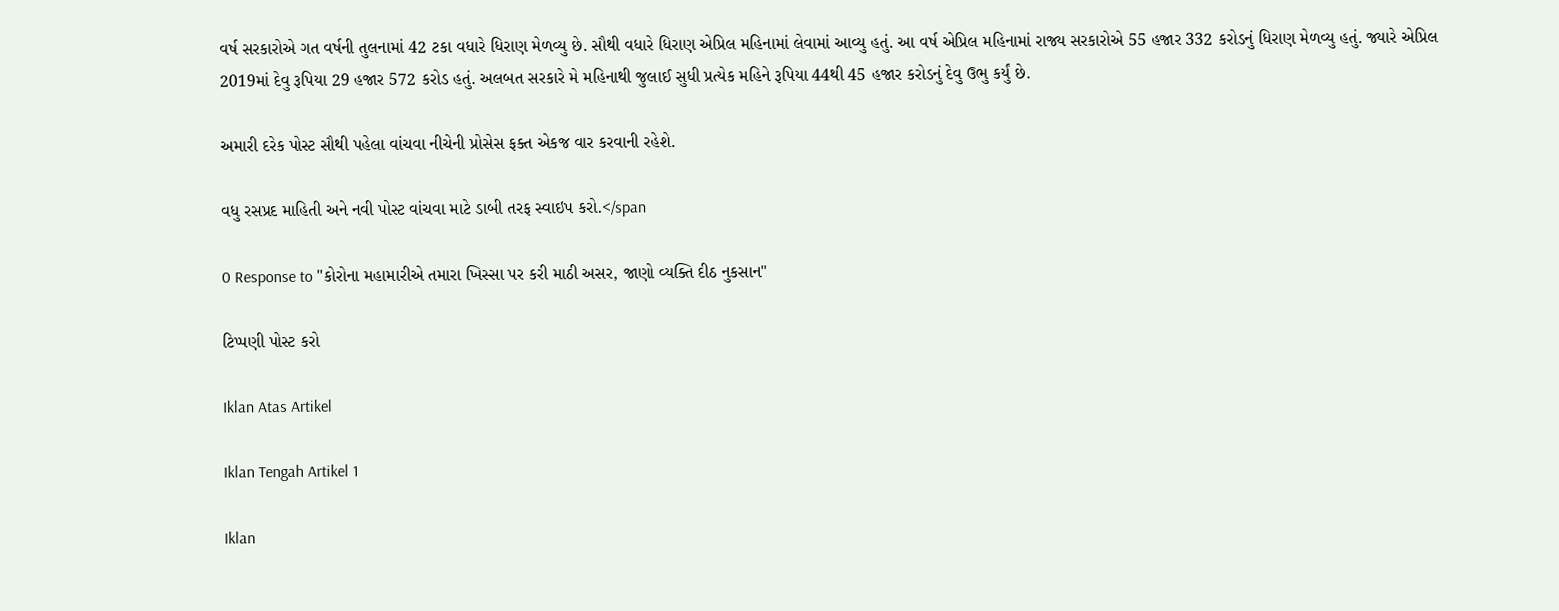વર્ષ સરકારોએ ગત વર્ષની તુલનામાં 42 ટકા વધારે ધિરાણ મેળવ્યુ છે. સૌથી વધારે ધિરાણ એપ્રિલ મહિનામાં લેવામાં આવ્યુ હતું. આ વર્ષ એપ્રિલ મહિનામાં રાજ્ય સરકારોએ 55 હજાર 332 કરોડનું ધિરાણ મેળવ્યુ હતું. જ્યારે એપ્રિલ 2019માં દેવુ રૂપિયા 29 હજાર 572 કરોડ હતું. અલબત સરકારે મે મહિનાથી જુલાઈ સુધી પ્રત્યેક મહિને રૂપિયા 44થી 45 હજાર કરોડનું દેવુ ઉભુ કર્યું છે.

અમારી દરેક પોસ્ટ સૌથી પહેલા વાંચવા નીચેની પ્રોસેસ ફક્ત એકજ વાર કરવાની રહેશે.

વધુ રસપ્રદ માહિતી અને નવી પોસ્ટ વાંચવા માટે ડાબી તરફ સ્વાઇપ કરો.</span

0 Response to "કોરોના મહામારીએ તમારા ખિસ્સા પર કરી માઠી અસર, જાણો વ્યક્તિ દીઠ નુકસાન"

ટિપ્પણી પોસ્ટ કરો

Iklan Atas Artikel

Iklan Tengah Artikel 1

Iklan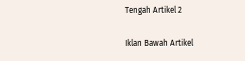Tengah Artikel 2

Iklan Bawah Artikel